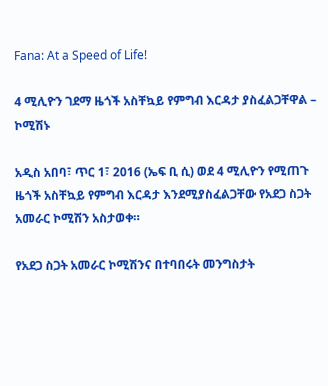Fana: At a Speed of Life!

4 ሚሊዮን ገደማ ዜጎች አስቸኳይ የምግብ እርዳታ ያስፈልጋቸዋል – ኮሚሽኑ

አዲስ አበባ፣ ጥር 1፣ 2016 (ኤፍ ቢ ሲ) ወደ 4 ሚሊዮን የሚጠጉ ዜጎች አስቸኳይ የምግብ እርዳታ እንደሚያስፈልጋቸው የአደጋ ስጋት አመራር ኮሚሽን አስታወቀ።

የአደጋ ስጋት አመራር ኮሚሽንና በተባበሩት መንግስታት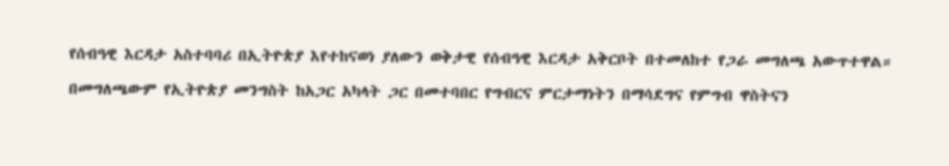የሰብዓዊ እርዳታ አስተባባሪ በኢትዮጵያ እየተከናወነ ያለውን ወቅታዊ የሰብዓዊ እርዳታ አቅርቦት በተመለከተ የጋራ መግለጫ አውጥተዋል።

በመግለጫውም የኢትዮጵያ መንግስት ከአጋር አካላት ጋር በመተባበር የግብርና ምርታማነትን በማሳደግና የምግብ ዋስትናን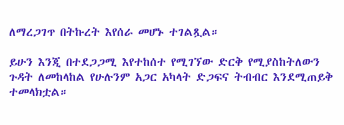ለማረጋገጥ በትኩረት እየሰራ መሆኑ ተገልጿል።

ይሁን እንጂ በተደጋጋሚ እየተከሰተ የሚገኘው ድርቅ የሚያስከትለውን ጉዳት ለመከላከል የሁሉንም አጋር አካላት ድጋፍና ትብብር እንደሚጠይቅ ተመላክቷል።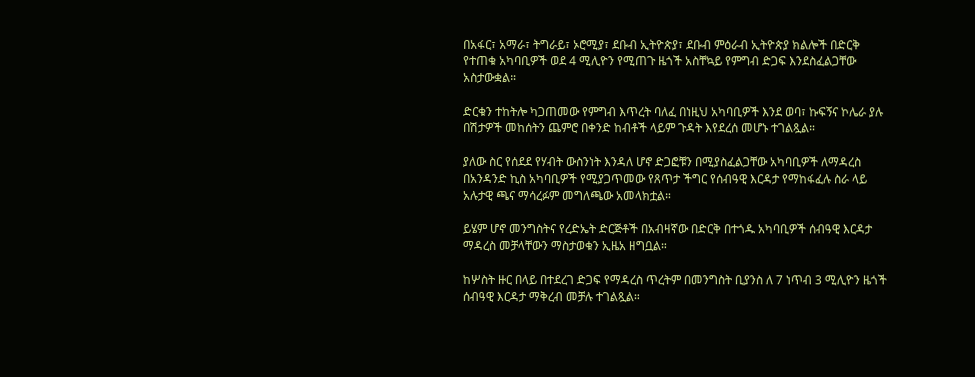በአፋር፣ አማራ፣ ትግራይ፣ ኦሮሚያ፣ ደቡብ ኢትዮጵያ፣ ደቡብ ምዕራብ ኢትዮጵያ ክልሎች በድርቅ የተጠቁ አካባቢዎች ወደ 4 ሚሊዮን የሚጠጉ ዜጎች አስቸኳይ የምግብ ድጋፍ እንደስፈልጋቸው አስታውቋል።

ድርቁን ተከትሎ ካጋጠመው የምግብ እጥረት ባለፈ በነዚህ አካባቢዎች እንደ ወባ፣ ኩፍኝና ኮሌራ ያሉ በሽታዎች መከሰትን ጨምሮ በቀንድ ከብቶች ላይም ጉዳት እየደረሰ መሆኑ ተገልጿል።

ያለው ስር የሰደደ የሃብት ውስንነት እንዳለ ሆኖ ድጋፎቹን በሚያስፈልጋቸው አካባቢዎች ለማዳረስ በአንዳንድ ኪስ አካባቢዎች የሚያጋጥመው የጸጥታ ችግር የሰብዓዊ እርዳታ የማከፋፈሉ ስራ ላይ አሉታዊ ጫና ማሳረፉም መግለጫው አመላክቷል።

ይሄም ሆኖ መንግስትና የረድኤት ድርጅቶች በአብዛኛው በድርቅ በተጎዱ አካባቢዎች ሰብዓዊ እርዳታ ማዳረስ መቻላቸውን ማስታወቁን ኢዜአ ዘግቧል።

ከሦስት ዙር በላይ በተደረገ ድጋፍ የማዳረስ ጥረትም በመንግስት ቢያንስ ለ 7 ነጥብ 3 ሚሊዮን ዜጎች ሰብዓዊ እርዳታ ማቅረብ መቻሉ ተገልጿል።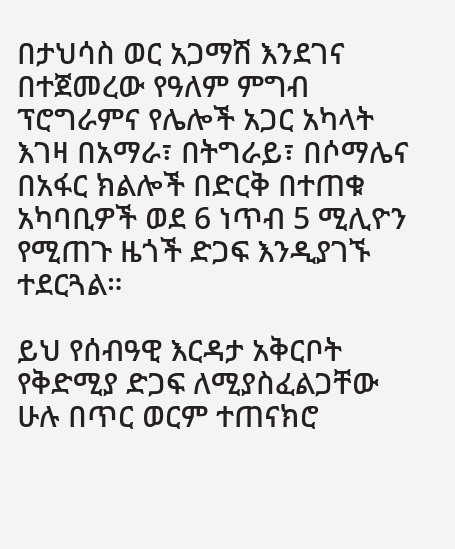በታህሳስ ወር አጋማሽ እንደገና በተጀመረው የዓለም ምግብ ፕሮግራምና የሌሎች አጋር አካላት እገዛ በአማራ፣ በትግራይ፣ በሶማሌና በአፋር ክልሎች በድርቅ በተጠቁ አካባቢዎች ወደ 6 ነጥብ 5 ሚሊዮን የሚጠጉ ዜጎች ድጋፍ እንዲያገኙ ተደርጓል።

ይህ የሰብዓዊ እርዳታ አቅርቦት የቅድሚያ ድጋፍ ለሚያስፈልጋቸው ሁሉ በጥር ወርም ተጠናክሮ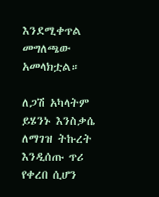እንደሚቀጥል መግለጫው አመላክቷል።

ለጋሽ አካላትም ይሄንኑ እንስቃሴ ለማገዝ ትኩረት እንዲሰጡ ጥሪ የቀረበ ሲሆን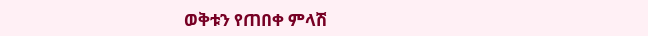ወቅቱን የጠበቀ ምላሽ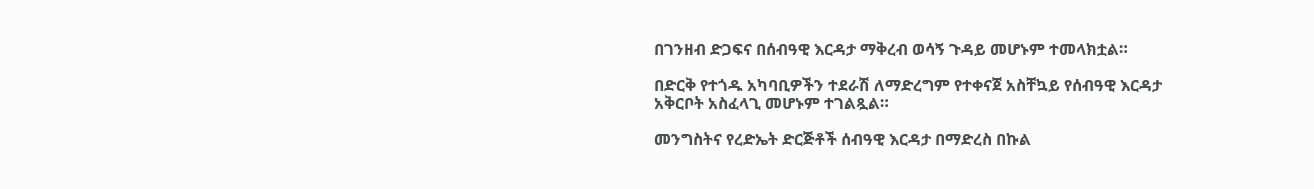በገንዘብ ድጋፍና በሰብዓዊ እርዳታ ማቅረብ ወሳኝ ጉዳይ መሆኑም ተመላክቷል።

በድርቅ የተጎዱ አካባቢዎችን ተደራሽ ለማድረግም የተቀናጀ አስቸኳይ የሰብዓዊ እርዳታ አቅርቦት አስፈላጊ መሆኑም ተገልጿል።

መንግስትና የረድኤት ድርጅቶች ሰብዓዊ እርዳታ በማድረስ በኩል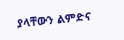ያላቸውን ልምድና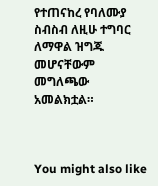የተጠናከረ የባለሙያ ስብስብ ለዚሁ ተግባር ለማዋል ዝግጁ መሆናቸውም መግለጫው አመልክቷል።



You might also like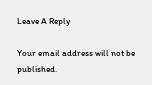Leave A Reply

Your email address will not be published.